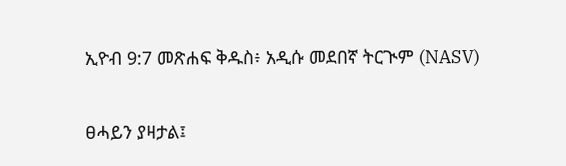ኢዮብ 9:7 መጽሐፍ ቅዱስ፥ አዲሱ መደበኛ ትርጒም (NASV)

ፀሓይን ያዛታል፤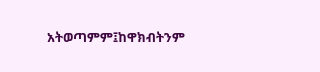አትወጣምም፤ከዋክብትንም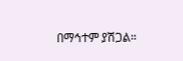በማኅተም ያሽጋል።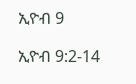ኢዮብ 9

ኢዮብ 9:2-14